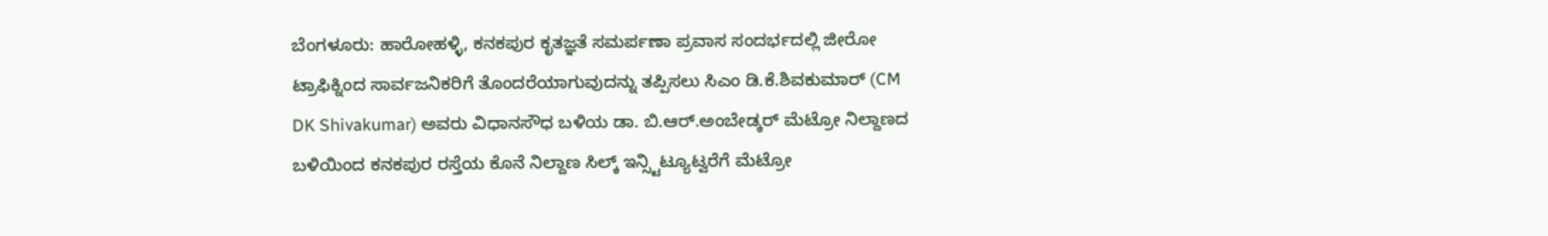ಬೆಂಗಳೂರು: ಹಾರೋಹಳ್ಳಿ, ಕನಕಪುರ ಕೃತಜ್ಞತೆ ಸಮರ್ಪಣಾ ಪ್ರವಾಸ ಸಂದರ್ಭದಲ್ಲಿ ಜೀರೋ ಟ್ರಾಫಿಕ್ನಿಂದ ಸಾರ್ವಜನಿಕರಿಗೆ ತೊಂದರೆಯಾಗುವುದನ್ನು ತಪ್ಪಿಸಲು ಸಿಎಂ ಡಿ.ಕೆ.ಶಿವಕುಮಾರ್ (CM DK Shivakumar) ಅವರು ವಿಧಾನಸೌಧ ಬಳಿಯ ಡಾ. ಬಿ.ಆರ್.ಅಂಬೇಡ್ಕರ್ ಮೆಟ್ರೋ ನಿಲ್ದಾಣದ ಬಳಿಯಿಂದ ಕನಕಪುರ ರಸ್ತೆಯ ಕೊನೆ ನಿಲ್ದಾಣ ಸಿಲ್ಕ್ ಇನ್ಸ್ಟಿಟ್ಯೂಟ್ವರೆಗೆ ಮೆಟ್ರೋ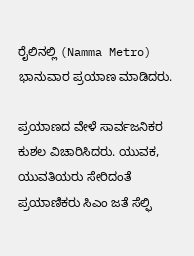ರೈಲಿನಲ್ಲಿ (Namma Metro) ಭಾನುವಾರ ಪ್ರಯಾಣ ಮಾಡಿದರು.

ಪ್ರಯಾಣದ ವೇಳೆ ಸಾರ್ವಜನಿಕರ ಕುಶಲ ವಿಚಾರಿಸಿದರು. ಯುವಕ, ಯುವತಿಯರು ಸೇರಿದಂತೆ ಪ್ರಯಾಣಿಕರು ಸಿಎಂ ಜತೆ ಸೆಲ್ಫಿ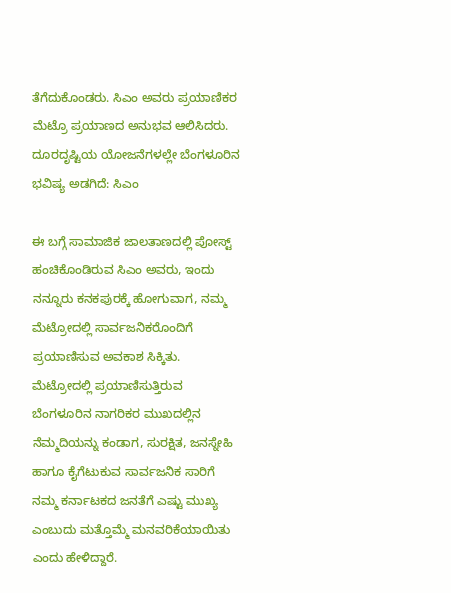ತೆಗೆದುಕೊಂಡರು. ಸಿಎಂ ಅವರು ಪ್ರಯಾಣಿಕರ ಮೆಟ್ರೊ ಪ್ರಯಾಣದ ಅನುಭವ ಆಲಿಸಿದರು.
ದೂರದೃಷ್ಟಿಯ ಯೋಜನೆಗಳಲ್ಲೇ ಬೆಂಗಳೂರಿನ ಭವಿಷ್ಯ ಅಡಗಿದೆ: ಸಿಎಂ

ಈ ಬಗ್ಗೆ ಸಾಮಾಜಿಕ ಜಾಲತಾಣದಲ್ಲಿ ಪೋಸ್ಟ್ ಹಂಚಿಕೊಂಡಿರುವ ಸಿಎಂ ಅವರು, ಇಂದು ನನ್ನೂರು ಕನಕಪುರಕ್ಕೆ ಹೋಗುವಾಗ, ನಮ್ಮ ಮೆಟ್ರೋದಲ್ಲಿ ಸಾರ್ವಜನಿಕರೊಂದಿಗೆ ಪ್ರಯಾಣಿಸುವ ಅವಕಾಶ ಸಿಕ್ಕಿತು. ಮೆಟ್ರೋದಲ್ಲಿ ಪ್ರಯಾಣಿಸುತ್ತಿರುವ ಬೆಂಗಳೂರಿನ ನಾಗರಿಕರ ಮುಖದಲ್ಲಿನ ನೆಮ್ಮದಿಯನ್ನು ಕಂಡಾಗ, ಸುರಕ್ಷಿತ, ಜನಸ್ನೇಹಿ ಹಾಗೂ ಕೈಗೆಟುಕುವ ಸಾರ್ವಜನಿಕ ಸಾರಿಗೆ ನಮ್ಮ ಕರ್ನಾಟಕದ ಜನತೆಗೆ ಎಷ್ಟು ಮುಖ್ಯ ಎಂಬುದು ಮತ್ತೊಮ್ಮೆ ಮನವರಿಕೆಯಾಯಿತು ಎಂದು ಹೇಳಿದ್ದಾರೆ.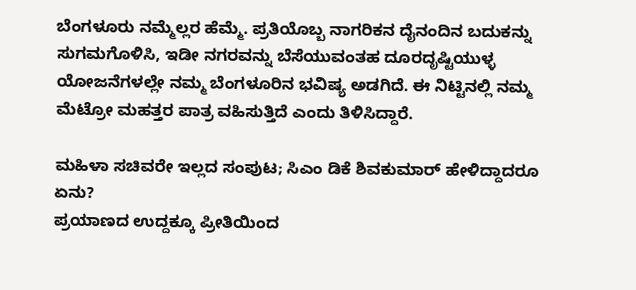ಬೆಂಗಳೂರು ನಮ್ಮೆಲ್ಲರ ಹೆಮ್ಮೆ. ಪ್ರತಿಯೊಬ್ಬ ನಾಗರಿಕನ ದೈನಂದಿನ ಬದುಕನ್ನು ಸುಗಮಗೊಳಿಸಿ, ಇಡೀ ನಗರವನ್ನು ಬೆಸೆಯುವಂತಹ ದೂರದೃಷ್ಟಿಯುಳ್ಳ ಯೋಜನೆಗಳಲ್ಲೇ ನಮ್ಮ ಬೆಂಗಳೂರಿನ ಭವಿಷ್ಯ ಅಡಗಿದೆ. ಈ ನಿಟ್ಟಿನಲ್ಲಿ ನಮ್ಮ ಮೆಟ್ರೋ ಮಹತ್ತರ ಪಾತ್ರ ವಹಿಸುತ್ತಿದೆ ಎಂದು ತಿಳಿಸಿದ್ದಾರೆ.

ಮಹಿಳಾ ಸಚಿವರೇ ಇಲ್ಲದ ಸಂಪುಟ; ಸಿಎಂ ಡಿಕೆ ಶಿವಕುಮಾರ್ ಹೇಳಿದ್ದಾದರೂ ಏನು?
ಪ್ರಯಾಣದ ಉದ್ದಕ್ಕೂ ಪ್ರೀತಿಯಿಂದ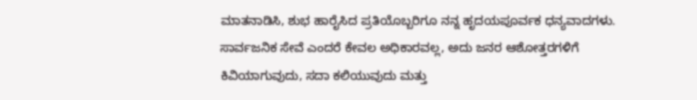ಮಾತನಾಡಿಸಿ, ಶುಭ ಹಾರೈಸಿದ ಪ್ರತಿಯೊಬ್ಬರಿಗೂ ನನ್ನ ಹೃದಯಪೂರ್ವಕ ಧನ್ಯವಾದಗಳು. ಸಾರ್ವಜನಿಕ ಸೇವೆ ಎಂದರೆ ಕೇವಲ ಅಧಿಕಾರವಲ್ಲ, ಅದು ಜನರ ಆಶೋತ್ತರಗಳಿಗೆ ಕಿವಿಯಾಗುವುದು, ಸದಾ ಕಲಿಯುವುದು ಮತ್ತು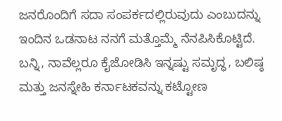ಜನರೊಂದಿಗೆ ಸದಾ ಸಂಪರ್ಕದಲ್ಲಿರುವುದು ಎಂಬುದನ್ನು ಇಂದಿನ ಒಡನಾಟ ನನಗೆ ಮತ್ತೊಮ್ಮೆ ನೆನಪಿಸಿಕೊಟ್ಟಿದೆ. ಬನ್ನಿ, ನಾವೆಲ್ಲರೂ ಕೈಜೋಡಿಸಿ ಇನ್ನಷ್ಟು ಸಮೃದ್ಧ, ಬಲಿಷ್ಠ ಮತ್ತು ಜನಸ್ನೇಹಿ ಕರ್ನಾಟಕವನ್ನು ಕಟ್ಟೋಣ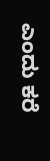ಎಂದು ಕರೆ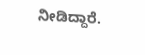ನೀಡಿದ್ದಾರೆ.